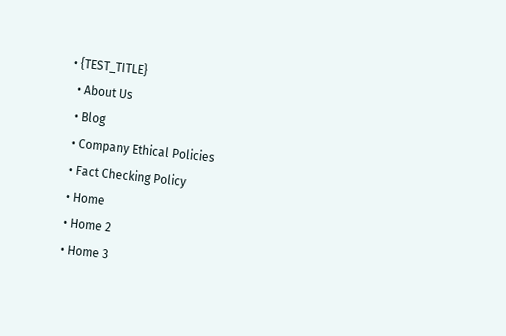• {TEST_TITLE}
  • About Us
  • Blog
  • Company Ethical Policies
  • Fact Checking Policy
  • Home
  • Home 2
  • Home 3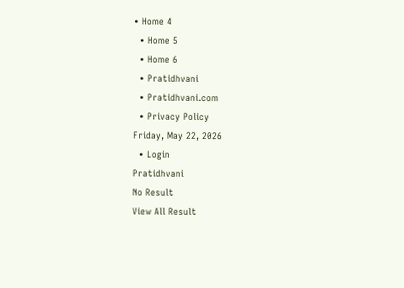• Home 4
  • Home 5
  • Home 6
  • Pratidhvani
  • Pratidhvani.com
  • Privacy Policy
Friday, May 22, 2026
  • Login
Pratidhvani
No Result
View All Result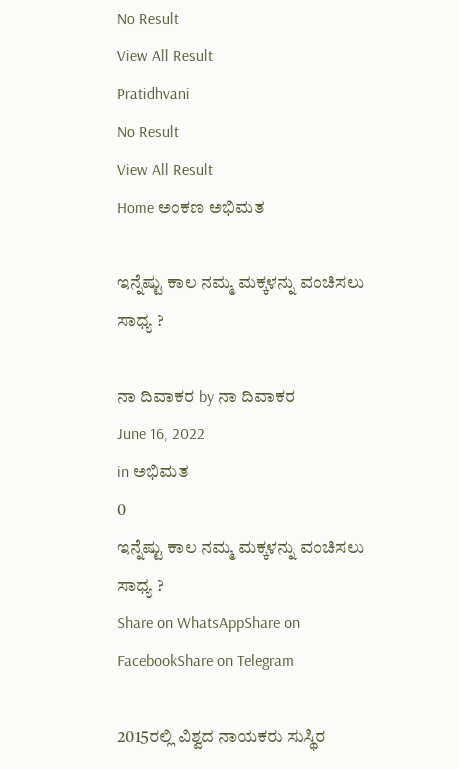No Result
View All Result
Pratidhvani
No Result
View All Result
Home ಅಂಕಣ ಅಭಿಮತ

ಇನ್ನೆಷ್ಟು ಕಾಲ ನಮ್ಮ ಮಕ್ಕಳನ್ನು ವಂಚಿಸಲು ಸಾಧ್ಯ ?

ನಾ ದಿವಾಕರ by ನಾ ದಿವಾಕರ
June 16, 2022
in ಅಭಿಮತ
0
ಇನ್ನೆಷ್ಟು ಕಾಲ ನಮ್ಮ ಮಕ್ಕಳನ್ನು ವಂಚಿಸಲು ಸಾಧ್ಯ ?
Share on WhatsAppShare on FacebookShare on Telegram

2015ರಲ್ಲಿ ವಿಶ್ವದ ನಾಯಕರು ಸುಸ್ಥಿರ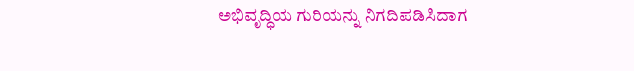ಅಭಿವೃದ್ಧಿಯ ಗುರಿಯನ್ನು ನಿಗದಿಪಡಿಸಿದಾಗ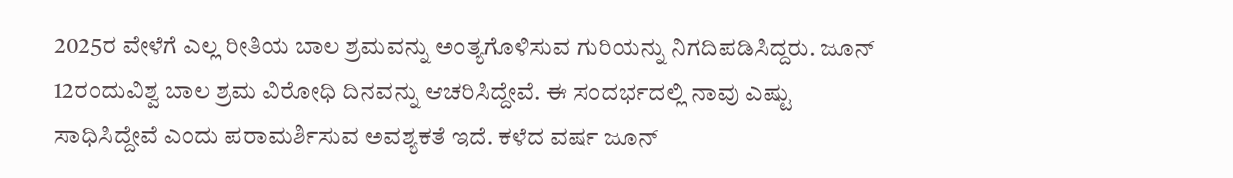2025ರ ವೇಳೆಗೆ ಎಲ್ಲ ರೀತಿಯ ಬಾಲ ಶ್ರಮವನ್ನು ಅಂತ್ಯಗೊಳಿಸುವ ಗುರಿಯನ್ನು ನಿಗದಿಪಡಿಸಿದ್ದರು. ಜೂನ್‌ 12ರಂದುವಿಶ್ವ ಬಾಲ ಶ್ರಮ ವಿರೋಧಿ ದಿನವನ್ನು ಆಚರಿಸಿದ್ದೇವೆ. ಈ ಸಂದರ್ಭದಲ್ಲಿ ನಾವು ಎಷ್ಟು ಸಾಧಿಸಿದ್ದೇವೆ ಎಂದು ಪರಾಮರ್ಶಿಸುವ ಅವಶ್ಯಕತೆ ಇದೆ. ಕಳೆದ ವರ್ಷ ಜೂನ್‌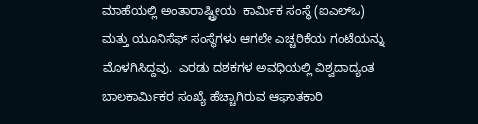ಮಾಹೆಯಲ್ಲಿ ಅಂತಾರಾಷ್ಟ್ರೀಯ  ಕಾರ್ಮಿಕ ಸಂಸ್ಥೆ (ಐಎಲ್‌ಒ) ಮತ್ತು ಯೂನಿಸೆಫ್‌ ಸಂಸ್ಥೆಗಳು ಆಗಲೇ ಎಚ್ಚರಿಕೆಯ ಗಂಟೆಯನ್ನು ಮೊಳಗಿಸಿದ್ದವು.  ಎರಡು ದಶಕಗಳ ಅವಧಿಯಲ್ಲಿ ವಿಶ್ವದಾದ್ಯಂತ ಬಾಲಕಾರ್ಮಿಕರ ಸಂಖ್ಯೆ ಹೆಚ್ಚಾಗಿರುವ ಆಘಾತಕಾರಿ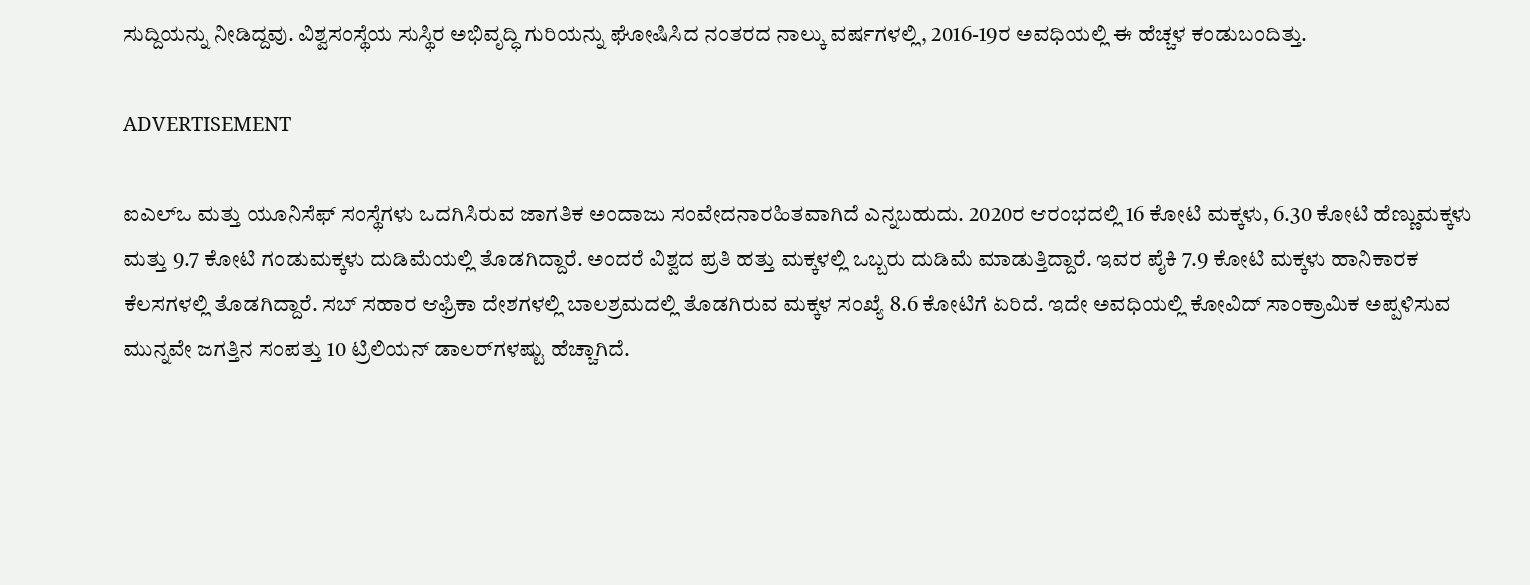ಸುದ್ದಿಯನ್ನು ನೀಡಿದ್ದವು. ವಿಶ್ವಸಂಸ್ಥೆಯ ಸುಸ್ಥಿರ ಅಭಿವೃದ್ಧಿ ಗುರಿಯನ್ನು ಘೋಷಿಸಿದ ನಂತರದ ನಾಲ್ಕು ವರ್ಷಗಳಲ್ಲಿ, 2016-19ರ ಅವಧಿಯಲ್ಲಿ ಈ ಹೆಚ್ಚಳ ಕಂಡುಬಂದಿತ್ತು.

ADVERTISEMENT

ಐಎಲ್‌ಒ ಮತ್ತು ಯೂನಿಸೆಫ್‌ ಸಂಸ್ಥೆಗಳು ಒದಗಿಸಿರುವ ಜಾಗತಿಕ ಅಂದಾಜು ಸಂವೇದನಾರಹಿತವಾಗಿದೆ ಎನ್ನಬಹುದು. 2020ರ ಆರಂಭದಲ್ಲಿ 16 ಕೋಟಿ ಮಕ್ಕಳು, 6.30 ಕೋಟಿ ಹೆಣ್ಣುಮಕ್ಕಳು ಮತ್ತು 9.7 ಕೋಟಿ ಗಂಡುಮಕ್ಕಳು ದುಡಿಮೆಯಲ್ಲಿ ತೊಡಗಿದ್ದಾರೆ. ಅಂದರೆ ವಿಶ್ವದ ಪ್ರತಿ ಹತ್ತು ಮಕ್ಕಳಲ್ಲಿ ಒಬ್ಬರು ದುಡಿಮೆ ಮಾಡುತ್ತಿದ್ದಾರೆ. ಇವರ ಪೈಕಿ 7.9 ಕೋಟಿ ಮಕ್ಕಳು ಹಾನಿಕಾರಕ ಕೆಲಸಗಳಲ್ಲಿ ತೊಡಗಿದ್ದಾರೆ. ಸಬ್‌ ಸಹಾರ ಆಫ್ರಿಕಾ ದೇಶಗಳಲ್ಲಿ ಬಾಲಶ್ರಮದಲ್ಲಿ ತೊಡಗಿರುವ ಮಕ್ಕಳ ಸಂಖ್ಯೆ 8.6 ಕೋಟಿಗೆ ಏರಿದೆ. ಇದೇ ಅವಧಿಯಲ್ಲಿ ಕೋವಿದ್‌ ಸಾಂಕ್ರಾಮಿಕ ಅಪ್ಪಳಿಸುವ ಮುನ್ನವೇ ಜಗತ್ತಿನ ಸಂಪತ್ತು 10 ಟ್ರಿಲಿಯನ್‌ ಡಾಲರ್‌ಗಳಷ್ಟು ಹೆಚ್ಚಾಗಿದೆ.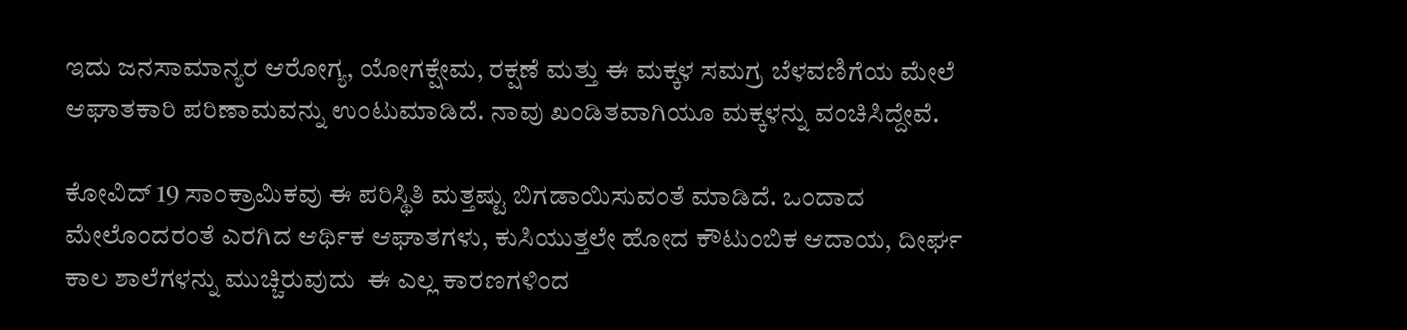ಇದು ಜನಸಾಮಾನ್ಯರ ಆರೋಗ್ಯ, ಯೋಗಕ್ಷೇಮ, ರಕ್ಷಣೆ ಮತ್ತು ಈ ಮಕ್ಕಳ ಸಮಗ್ರ ಬೆಳವಣಿಗೆಯ ಮೇಲೆ ಆಘಾತಕಾರಿ ಪರಿಣಾಮವನ್ನು ಉಂಟುಮಾಡಿದೆ. ನಾವು ಖಂಡಿತವಾಗಿಯೂ ಮಕ್ಕಳನ್ನು ವಂಚಿಸಿದ್ದೇವೆ.

ಕೋವಿದ್‌ 19 ಸಾಂಕ್ರಾಮಿಕವು ಈ ಪರಿಸ್ಥಿತಿ ಮತ್ತಷ್ಟು ಬಿಗಡಾಯಿಸುವಂತೆ ಮಾಡಿದೆ. ಒಂದಾದ ಮೇಲೊಂದರಂತೆ ಎರಗಿದ ಆರ್ಥಿಕ ಆಘಾತಗಳು, ಕುಸಿಯುತ್ತಲೇ ಹೋದ ಕೌಟುಂಬಿಕ ಆದಾಯ, ದೀರ್ಘ ಕಾಲ ಶಾಲೆಗಳನ್ನು ಮುಚ್ಚಿರುವುದು  ಈ ಎಲ್ಲ ಕಾರಣಗಳಿಂದ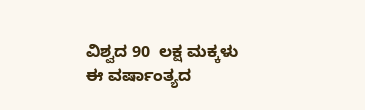ವಿಶ್ವದ 90  ಲಕ್ಷ ಮಕ್ಕಳು ಈ ವರ್ಷಾಂತ್ಯದ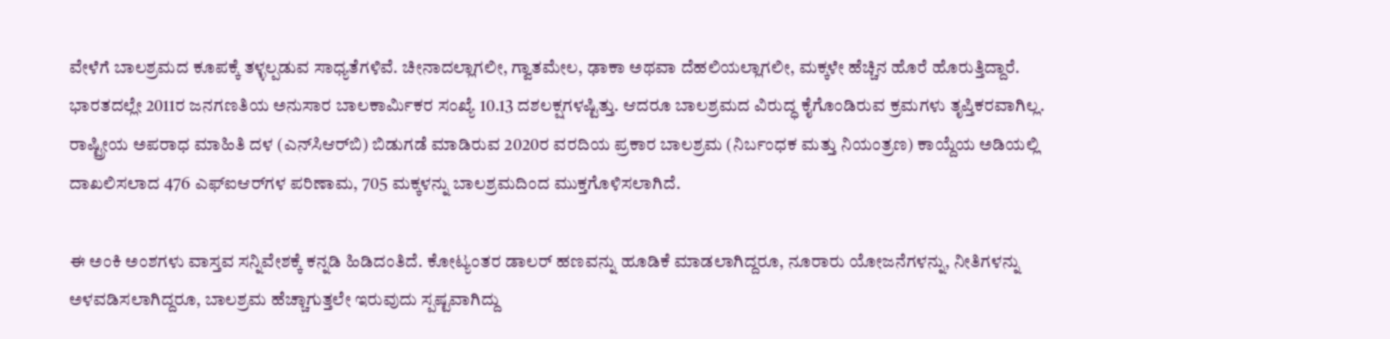ವೇಳೆಗೆ ಬಾಲಶ್ರಮದ ಕೂಪಕ್ಕೆ ತಳ್ಳಲ್ಪಡುವ ಸಾಧ್ಯತೆಗಳಿವೆ. ಚೀನಾದಲ್ಲಾಗಲೀ, ಗ್ವಾತಮೇಲ, ಢಾಕಾ ಅಥವಾ ದೆಹಲಿಯಲ್ಲಾಗಲೀ, ಮಕ್ಕಳೇ ಹೆಚ್ಚಿನ ಹೊರೆ ಹೊರುತ್ತಿದ್ದಾರೆ. ಭಾರತದಲ್ಲೇ 2011ರ ಜನಗಣತಿಯ ಅನುಸಾರ ಬಾಲಕಾರ್ಮಿಕರ ಸಂಖ್ಯೆ 10.13 ದಶಲಕ್ಷಗಳಷ್ಟಿತ್ತು. ಆದರೂ ಬಾಲಶ್ರಮದ ವಿರುದ್ಧ ಕೈಗೊಂಡಿರುವ ಕ್ರಮಗಳು ತೃಪ್ತಿಕರವಾಗಿಲ್ಲ. ರಾಷ್ಟ್ರೀಯ ಅಪರಾಧ ಮಾಹಿತಿ ದಳ (ಎನ್‌ಸಿಆರ್‌ಬಿ) ಬಿಡುಗಡೆ ಮಾಡಿರುವ 2020ರ ವರದಿಯ ಪ್ರಕಾರ ಬಾಲಶ್ರಮ (ನಿರ್ಬಂಧಕ ಮತ್ತು ನಿಯಂತ್ರಣ) ಕಾಯ್ದೆಯ ಅಡಿಯಲ್ಲಿ ದಾಖಲಿಸಲಾದ 476 ಎಫ್‌ಐಆರ್‌ಗಳ ಪರಿಣಾಮ, 705 ಮಕ್ಕಳನ್ನು ಬಾಲಶ್ರಮದಿಂದ ಮುಕ್ತಗೊಳಿಸಲಾಗಿದೆ.

ಈ ಅಂಕಿ ಅಂಶಗಳು ವಾಸ್ತವ ಸನ್ನಿವೇಶಕ್ಕೆ ಕನ್ನಡಿ ಹಿಡಿದಂತಿದೆ. ಕೋಟ್ಯಂತರ ಡಾಲರ್‌ ಹಣವನ್ನು ಹೂಡಿಕೆ ಮಾಡಲಾಗಿದ್ದರೂ, ನೂರಾರು ಯೋಜನೆಗಳನ್ನು, ನೀತಿಗಳನ್ನು ಅಳವಡಿಸಲಾಗಿದ್ದರೂ, ಬಾಲಶ್ರಮ ಹೆಚ್ಚಾಗುತ್ತಲೇ ಇರುವುದು ಸ್ಪಷ್ಟವಾಗಿದ್ದು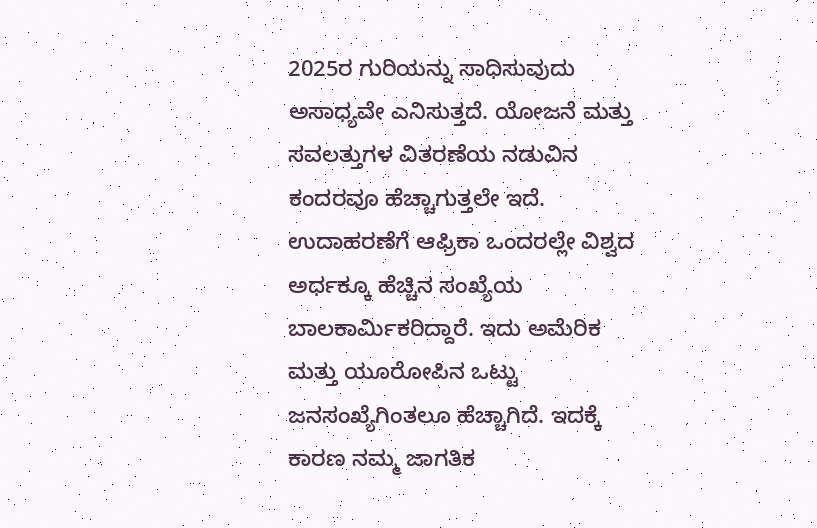2025ರ ಗುರಿಯನ್ನು ಸಾಧಿಸುವುದು ಅಸಾಧ್ಯವೇ ಎನಿಸುತ್ತದೆ. ಯೋಜನೆ ಮತ್ತು ಸವಲತ್ತುಗಳ ವಿತರಣೆಯ ನಡುವಿನ ಕಂದರವೂ ಹೆಚ್ಚಾಗುತ್ತಲೇ ಇದೆ. ಉದಾಹರಣೆಗೆ ಆಫ್ರಿಕಾ ಒಂದರಲ್ಲೇ ವಿಶ್ವದ ಅರ್ಧಕ್ಕೂ ಹೆಚ್ಚಿನ ಸಂಖ್ಯೆಯ ಬಾಲಕಾರ್ಮಿಕರಿದ್ದಾರೆ. ಇದು ಅಮೆರಿಕ ಮತ್ತು ಯೂರೋಪಿನ ಒಟ್ಟು ಜನಸಂಖ್ಯೆಗಿಂತಲೂ ಹೆಚ್ಚಾಗಿದೆ. ಇದಕ್ಕೆ ಕಾರಣ ನಮ್ಮ ಜಾಗತಿಕ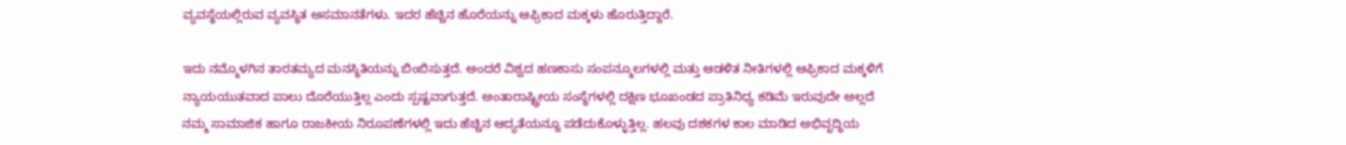ವ್ಯವಸ್ಥೆಯಲ್ಲಿರುವ ವ್ಯವಸ್ಥಿತ ಅಸಮಾನತೆಗಳು. ಇದರ ಹೆಚ್ಚಿನ ಹೊರೆಯನ್ನು ಆಫ್ರಿಕಾದ ಮಕ್ಕಳು ಹೊರುತ್ತಿದ್ದಾರೆ.

ಇದು ನಮ್ಮೊಳಗಿನ ತಾರತಮ್ಯದ ಮನಸ್ಥಿತಿಯನ್ನು ಬಿಂಬಿಸುತ್ತದೆ. ಅಂದರೆ ವಿಶ್ವದ ಹಣಕಾಸು ಸಂಪನ್ಮೂಲಗಳಲ್ಲಿ ಮತ್ತು ಆಡಳಿತ ನೀತಿಗಳಲ್ಲಿ ಆಫ್ರಿಕಾದ ಮಕ್ಕಳಿಗೆ ನ್ಯಾಯಯುತವಾದ ಪಾಲು ದೊರೆಯುತ್ತಿಲ್ಲ ಎಂದು ಸ್ಪಷ್ಟವಾಗುತ್ತದೆ. ಅಂತಾರಾಷ್ಟ್ರೀಯ ಸಂಸ್ಥೆಗಳಲ್ಲಿ ದಕ್ಷಿಣ ಭೂಖಂಡದ ಪ್ರಾತಿನಿಧ್ಯ ಕಡಿಮೆ ಇರುವುದೇ ಅಲ್ಲದೆ ನಮ್ಮ ಸಾಮಾಜಿಕ ಹಾಗೂ ರಾಜಕೀಯ ನಿರೂಪಣೆಗಳಲ್ಲಿ ಇದು ಹೆಚ್ಚಿನ ಆದ್ಯತೆಯನ್ನೂ ಪಡೆದುಕೊಳ್ಳುತ್ತಿಲ್ಲ. ಹಲವು ದಶಕಗಳ ಕಾಲ ಮಾಡಿದ ಅಭಿವೃದ್ಧಿಯ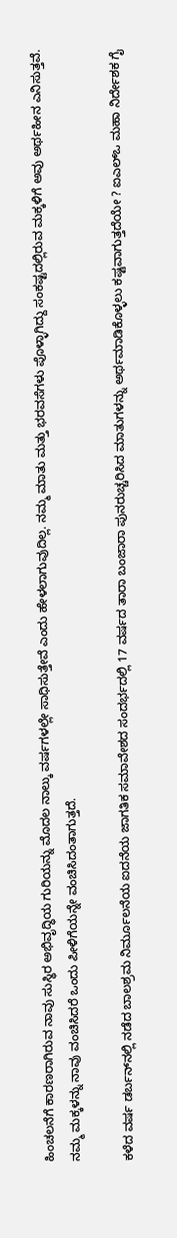ಹಿಂಚಲನೆಗೆ ಕಾರಣರಾಗಿರುವ ನಾವು ಸುಸ್ಥಿರ ಅಭಿವೃದ್ಧಿಯ ಗುರಿಯನ್ನು ಮೊದಲ ನಾಲ್ಕು ವರ್ಷಗಳಲ್ಲೇ ಸಾಧಿಸುತ್ತೇವೆ ಎಂದು ಹೇಳಲಾಗುವುದಿಲ್ಲ. ನಮ್ಮ ಮಾತು ಮತ್ತು ಭರವಸೆಗಳು ಪೊಳ್ಳಾಗಿದ್ದು ಸಂಕಷ್ಟದಲ್ಲಿರುವ ಮಕ್ಕಳಿಗೆ ಅವು ಅರ್ಥಹೀನ ಎನಿಸುತ್ತವೆ. ನಮ್ಮ ಮಕ್ಕಳನ್ನು ನಾವು ವಂಚಿಸಿದರೆ ಒಂದು ಪೀಳಿಗೆಯನ್ನೇ ವಂಚಿಸಿದಂತಾಗುತ್ತದೆ.

ಕಳೆದ ವರ್ಷ ಡರ್ಬನ್‌ನಲ್ಲಿ ನಡೆದ ಬಾಲಶ್ರಮ ನಿರ್ಮೂಲನೆಯ ಐದನೆಯ ಜಾಗತಿಕ ಸಮಾವೇಶದ ಸಂದರ್ಭದಲ್ಲಿ 17 ವರ್ಷದ ತಾರಾ ಬಂಜಾರಾ ಪುನರುಚ್ಚರಿಸಿದ ಮಾತುಗಳನ್ನು ಅರ್ಥಮಾಡಿಕೊಳ್ಳಲು ಕಷ್ಟವಾಗುತ್ತದೆಯೇ ? ಐಎಲ್‌ಒ ಮಹಾ ನಿರ್ದೇಶಕ ಗೈ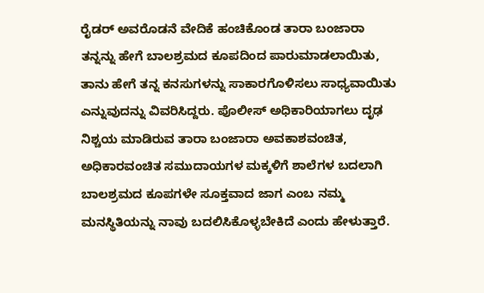ರೈಡರ್‌ ಅವರೊಡನೆ ವೇದಿಕೆ ಹಂಚಿಕೊಂಡ ತಾರಾ ಬಂಜಾರಾ ತನ್ನನ್ನು ಹೇಗೆ ಬಾಲಶ್ರಮದ ಕೂಪದಿಂದ ಪಾರುಮಾಡಲಾಯಿತು, ತಾನು ಹೇಗೆ ತನ್ನ ಕನಸುಗಳನ್ನು ಸಾಕಾರಗೊಳಿಸಲು ಸಾಧ್ಯವಾಯಿತು ಎನ್ನುವುದನ್ನು ವಿವರಿಸಿದ್ದರು. ಪೊಲೀಸ್‌ ಅಧಿಕಾರಿಯಾಗಲು ದೃಢ ನಿಶ್ಚಯ ಮಾಡಿರುವ ತಾರಾ ಬಂಜಾರಾ ಅವಕಾಶವಂಚಿತ, ಅಧಿಕಾರವಂಚಿತ ಸಮುದಾಯಗಳ ಮಕ್ಕಳಿಗೆ ಶಾಲೆಗಳ ಬದಲಾಗಿ ಬಾಲಶ್ರಮದ ಕೂಪಗಳೇ ಸೂಕ್ತವಾದ ಜಾಗ ಎಂಬ ನಮ್ಮ ಮನಸ್ಥಿತಿಯನ್ನು ನಾವು ಬದಲಿಸಿಕೊಳ್ಳಬೇಕಿದೆ ಎಂದು ಹೇಳುತ್ತಾರೆ.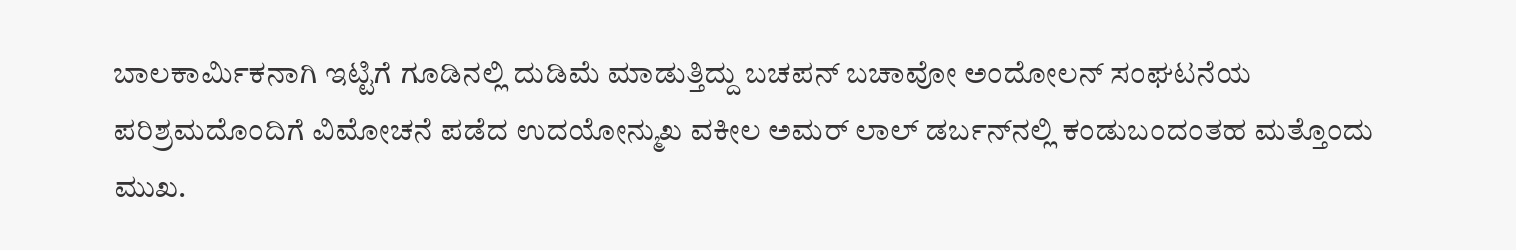ಬಾಲಕಾರ್ಮಿಕನಾಗಿ ಇಟ್ಟಿಗೆ ಗೂಡಿನಲ್ಲಿ ದುಡಿಮೆ ಮಾಡುತ್ತಿದ್ದು ಬಚಪನ್‌ ಬಚಾವೋ ಅಂದೋಲನ್‌ ಸಂಘಟನೆಯ ಪರಿಶ್ರಮದೊಂದಿಗೆ ವಿಮೋಚನೆ ಪಡೆದ ಉದಯೋನ್ಮುಖ ವಕೀಲ ಅಮರ್‌ ಲಾಲ್‌ ಡರ್ಬನ್‌ನಲ್ಲಿ ಕಂಡುಬಂದಂತಹ ಮತ್ತೊಂದು ಮುಖ.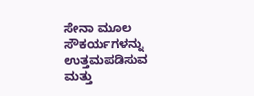ಸೇನಾ ಮೂಲ ಸೌಕರ್ಯಗಳನ್ನು ಉತ್ತಮಪಡಿಸುವ ಮತ್ತು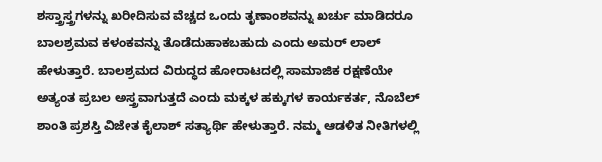ಶಸ್ತ್ರಾಸ್ತ್ರಗಳನ್ನು ಖರೀದಿಸುವ ವೆಚ್ಚದ ಒಂದು ತೃಣಾಂಶವನ್ನು ಖರ್ಚು ಮಾಡಿದರೂ ಬಾಲಶ್ರಮವ ಕಳಂಕವನ್ನು ತೊಡೆದುಹಾಕಬಹುದು ಎಂದು ಅಮರ್‌ ಲಾಲ್‌ ಹೇಳುತ್ತಾರೆ. ಬಾಲಶ್ರಮದ ವಿರುದ್ಧದ ಹೋರಾಟದಲ್ಲಿ ಸಾಮಾಜಿಕ ರಕ್ಷಣೆಯೇ ಅತ್ಯಂತ ಪ್ರಬಲ ಅಸ್ತ್ರವಾಗುತ್ತದೆ ಎಂದು ಮಕ್ಕಳ ಹಕ್ಕುಗಳ ಕಾರ್ಯಕರ್ತ, ನೊಬೆಲ್‌ ಶಾಂತಿ ಪ್ರಶಸ್ತಿ ವಿಜೇತ ಕೈಲಾಶ್‌ ಸತ್ಯಾರ್ಥಿ ಹೇಳುತ್ತಾರೆ. ನಮ್ಮ ಆಡಳಿತ ನೀತಿಗಳಲ್ಲಿ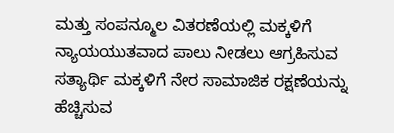ಮತ್ತು ಸಂಪನ್ಮೂಲ ವಿತರಣೆಯಲ್ಲಿ ಮಕ್ಕಳಿಗೆ ನ್ಯಾಯಯುತವಾದ ಪಾಲು ನೀಡಲು ಆಗ್ರಹಿಸುವ ಸತ್ಯಾರ್ಥಿ ಮಕ್ಕಳಿಗೆ ನೇರ ಸಾಮಾಜಿಕ ರಕ್ಷಣೆಯನ್ನು ಹೆಚ್ಚಿಸುವ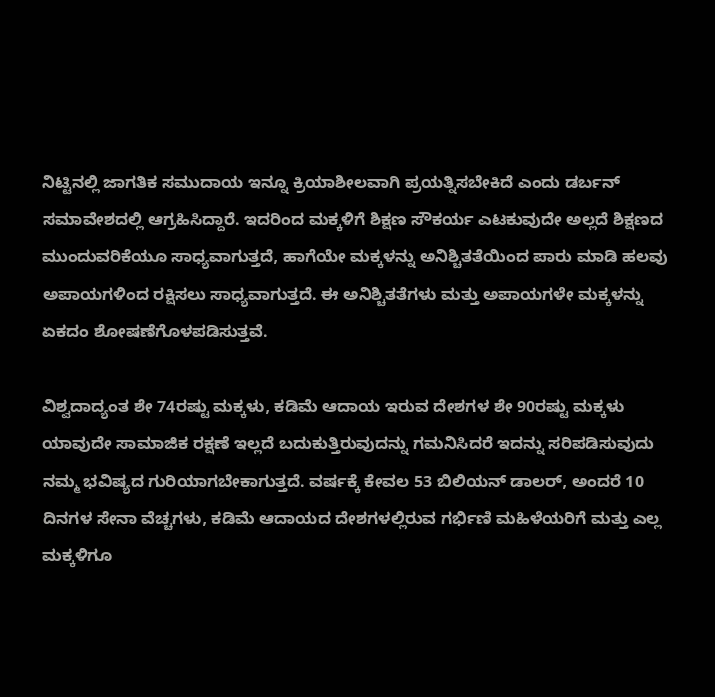ನಿಟ್ಟಿನಲ್ಲಿ ಜಾಗತಿಕ ಸಮುದಾಯ ಇನ್ನೂ ಕ್ರಿಯಾಶೀಲವಾಗಿ ಪ್ರಯತ್ನಿಸಬೇಕಿದೆ ಎಂದು ಡರ್ಬನ್‌ ಸಮಾವೇಶದಲ್ಲಿ ಆಗ್ರಹಿಸಿದ್ದಾರೆ. ಇದರಿಂದ ಮಕ್ಕಳಿಗೆ ಶಿಕ್ಷಣ ಸೌಕರ್ಯ ಎಟಕುವುದೇ ಅಲ್ಲದೆ ಶಿಕ್ಷಣದ ಮುಂದುವರಿಕೆಯೂ ಸಾಧ್ಯವಾಗುತ್ತದೆ, ಹಾಗೆಯೇ ಮಕ್ಕಳನ್ನು ಅನಿಶ್ಚಿತತೆಯಿಂದ ಪಾರು ಮಾಡಿ ಹಲವು ಅಪಾಯಗಳಿಂದ ರಕ್ಷಿಸಲು ಸಾಧ್ಯವಾಗುತ್ತದೆ. ಈ ಅನಿಶ್ಚಿತತೆಗಳು ಮತ್ತು ಅಪಾಯಗಳೇ ಮಕ್ಕಳನ್ನು ಏಕದಂ ಶೋಷಣೆಗೊಳಪಡಿಸುತ್ತವೆ.

ವಿಶ್ವದಾದ್ಯಂತ ಶೇ 74ರಷ್ಟು ಮಕ್ಕಳು, ಕಡಿಮೆ ಆದಾಯ ಇರುವ ದೇಶಗಳ ಶೇ 90ರಷ್ಟು ಮಕ್ಕಳು ಯಾವುದೇ ಸಾಮಾಜಿಕ ರಕ್ಷಣೆ ಇಲ್ಲದೆ ಬದುಕುತ್ತಿರುವುದನ್ನು ಗಮನಿಸಿದರೆ ಇದನ್ನು ಸರಿಪಡಿಸುವುದು ನಮ್ಮ ಭವಿಷ್ಯದ ಗುರಿಯಾಗಬೇಕಾಗುತ್ತದೆ. ವರ್ಷಕ್ಕೆ ಕೇವಲ 53 ಬಿಲಿಯನ್‌ ಡಾಲರ್‌, ಅಂದರೆ 10 ದಿನಗಳ ಸೇನಾ ವೆಚ್ಚಗಳು, ಕಡಿಮೆ ಆದಾಯದ ದೇಶಗಳಲ್ಲಿರುವ ಗರ್ಭಿಣಿ ಮಹಿಳೆಯರಿಗೆ ಮತ್ತು ಎಲ್ಲ ಮಕ್ಕಳಿಗೂ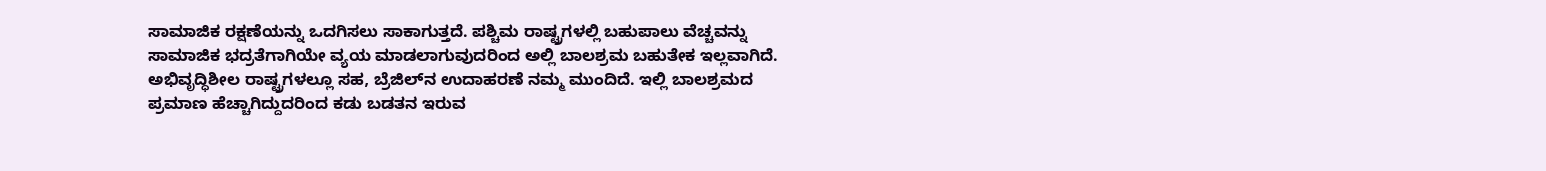ಸಾಮಾಜಿಕ ರಕ್ಷಣೆಯನ್ನು ಒದಗಿಸಲು ಸಾಕಾಗುತ್ತದೆ. ಪಶ್ಚಿಮ ರಾಷ್ಟ್ರಗಳಲ್ಲಿ ಬಹುಪಾಲು ವೆಚ್ಚವನ್ನು ಸಾಮಾಜಿಕ ಭದ್ರತೆಗಾಗಿಯೇ ವ್ಯಯ ಮಾಡಲಾಗುವುದರಿಂದ ಅಲ್ಲಿ ಬಾಲಶ್ರಮ ಬಹುತೇಕ ಇಲ್ಲವಾಗಿದೆ. ಅಭಿವೃದ್ಧಿಶೀಲ ರಾಷ್ಟ್ರಗಳಲ್ಲೂ ಸಹ, ಬ್ರೆಜಿಲ್‌ನ ಉದಾಹರಣೆ ನಮ್ಮ ಮುಂದಿದೆ. ಇಲ್ಲಿ ಬಾಲಶ್ರಮದ ಪ್ರಮಾಣ ಹೆಚ್ಚಾಗಿದ್ದುದರಿಂದ ಕಡು ಬಡತನ ಇರುವ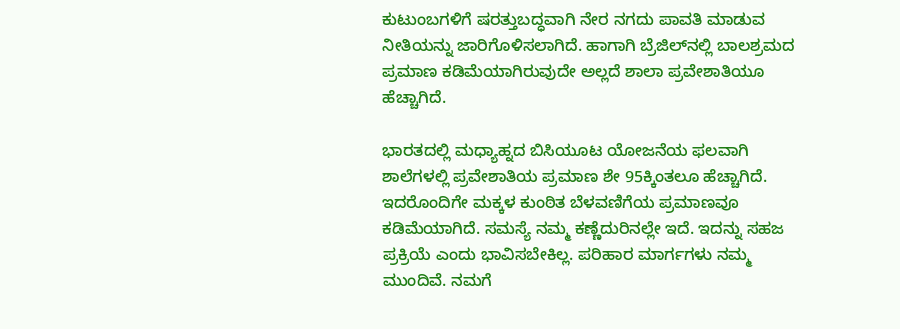ಕುಟುಂಬಗಳಿಗೆ ಷರತ್ತುಬದ್ಧವಾಗಿ ನೇರ ನಗದು ಪಾವತಿ ಮಾಡುವ ನೀತಿಯನ್ನು ಜಾರಿಗೊಳಿಸಲಾಗಿದೆ. ಹಾಗಾಗಿ ಬ್ರೆಜಿಲ್‌ನಲ್ಲಿ ಬಾಲಶ್ರಮದ ಪ್ರಮಾಣ ಕಡಿಮೆಯಾಗಿರುವುದೇ ಅಲ್ಲದೆ ಶಾಲಾ ಪ್ರವೇಶಾತಿಯೂ ಹೆಚ್ಚಾಗಿದೆ.

ಭಾರತದಲ್ಲಿ ಮಧ್ಯಾಹ್ನದ ಬಿಸಿಯೂಟ ಯೋಜನೆಯ ಫಲವಾಗಿ ಶಾಲೆಗಳಲ್ಲಿ ಪ್ರವೇಶಾತಿಯ ಪ್ರಮಾಣ ಶೇ 95ಕ್ಕಿಂತಲೂ ಹೆಚ್ಚಾಗಿದೆ. ಇದರೊಂದಿಗೇ ಮಕ್ಕಳ ಕುಂಠಿತ ಬೆಳವಣಿಗೆಯ ಪ್ರಮಾಣವೂ ಕಡಿಮೆಯಾಗಿದೆ. ಸಮಸ್ಯೆ ನಮ್ಮ ಕಣ್ಣೆದುರಿನಲ್ಲೇ ಇದೆ. ಇದನ್ನು ಸಹಜ ಪ್ರಕ್ರಿಯೆ ಎಂದು ಭಾವಿಸಬೇಕಿಲ್ಲ. ಪರಿಹಾರ ಮಾರ್ಗಗಳು ನಮ್ಮ ಮುಂದಿವೆ. ನಮಗೆ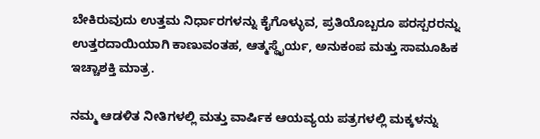ಬೇಕಿರುವುದು ಉತ್ತಮ ನಿರ್ಧಾರಗಳನ್ನು ಕೈಗೊಳ್ಳುವ, ಪ್ರತಿಯೊಬ್ಬರೂ ಪರಸ್ಪರರನ್ನು ಉತ್ತರದಾಯಿಯಾಗಿ ಕಾಣುವಂತಹ, ಆತ್ಮಸ್ಥೈರ್ಯ, ಅನುಕಂಪ ಮತ್ತು ಸಾಮೂಹಿಕ ಇಚ್ಚಾಶಕ್ತಿ ಮಾತ್ರ.

ನಮ್ಮ ಆಡಳಿತ ನೀತಿಗಳಲ್ಲಿ ಮತ್ತು ವಾರ್ಷಿಕ ಆಯವ್ಯಯ ಪತ್ರಗಳಲ್ಲಿ ಮಕ್ಕಳನ್ನು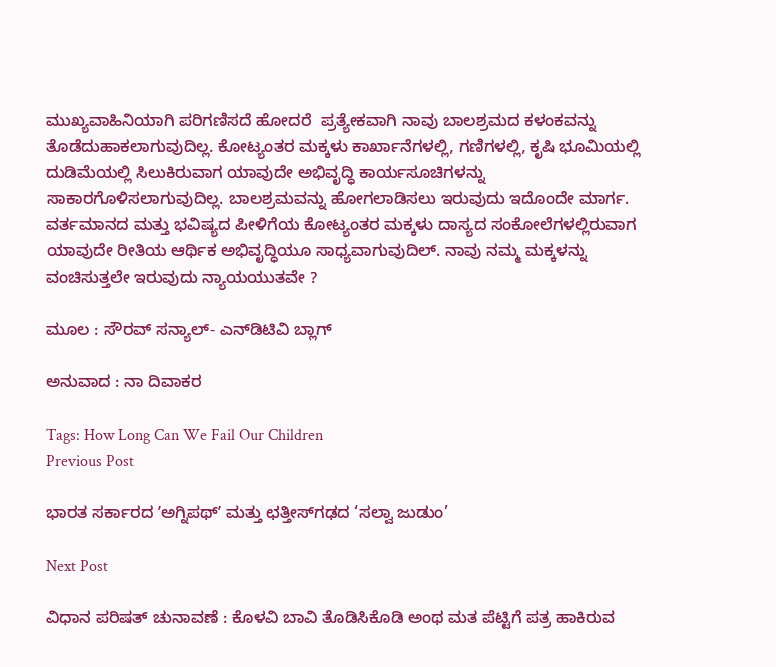ಮುಖ್ಯವಾಹಿನಿಯಾಗಿ ಪರಿಗಣಿಸದೆ ಹೋದರೆ  ಪ್ರತ್ಯೇಕವಾಗಿ ನಾವು ಬಾಲಶ್ರಮದ ಕಳಂಕವನ್ನು ತೊಡೆದುಹಾಕಲಾಗುವುದಿಲ್ಲ. ಕೋಟ್ಯಂತರ ಮಕ್ಕಳು ಕಾರ್ಖಾನೆಗಳಲ್ಲಿ, ಗಣಿಗಳಲ್ಲಿ, ಕೃಷಿ ಭೂಮಿಯಲ್ಲಿ ದುಡಿಮೆಯಲ್ಲಿ ಸಿಲುಕಿರುವಾಗ ಯಾವುದೇ ಅಭಿವೃದ್ಧಿ ಕಾರ್ಯಸೂಚಿಗಳನ್ನು ಸಾಕಾರಗೊಳಿಸಲಾಗುವುದಿಲ್ಲ. ಬಾಲಶ್ರಮವನ್ನು ಹೋಗಲಾಡಿಸಲು ಇರುವುದು ಇದೊಂದೇ ಮಾರ್ಗ. ವರ್ತಮಾನದ ಮತ್ತು ಭವಿಷ್ಯದ ಪೀಳಿಗೆಯ ಕೋಟ್ಯಂತರ ಮಕ್ಕಳು ದಾಸ್ಯದ ಸಂಕೋಲೆಗಳಲ್ಲಿರುವಾಗ ಯಾವುದೇ ರೀತಿಯ ಆರ್ಥಿಕ ಅಭಿವೃದ್ಧಿಯೂ ಸಾಧ್ಯವಾಗುವುದಿಲ್. ನಾವು ನಮ್ಮ ಮಕ್ಕಳನ್ನು ವಂಚಿಸುತ್ತಲೇ ಇರುವುದು ನ್ಯಾಯಯುತವೇ ?

ಮೂಲ : ಸೌರವ್‌ ಸನ್ಯಾಲ್‌- ಎನ್‌ಡಿಟಿವಿ ಬ್ಲಾಗ್‌

ಅನುವಾದ : ನಾ ದಿವಾಕರ

Tags: How Long Can We Fail Our Children
Previous Post

ಭಾರತ ಸರ್ಕಾರದ ʼಅಗ್ನಿಪಥ್ʼ ಮತ್ತು ಛತ್ತೀಸ್‍ಗಢದ ‘ಸಲ್ವಾ ಜುಡುಂ’

Next Post

ವಿಧಾನ ಪರಿಷತ್ ಚುನಾವಣೆ : ಕೊಳವಿ ಬಾವಿ ತೊಡಿಸಿಕೊಡಿ ಅಂಥ ಮತ ಪೆಟ್ಟಿಗೆ ಪತ್ರ ಹಾಕಿರುವ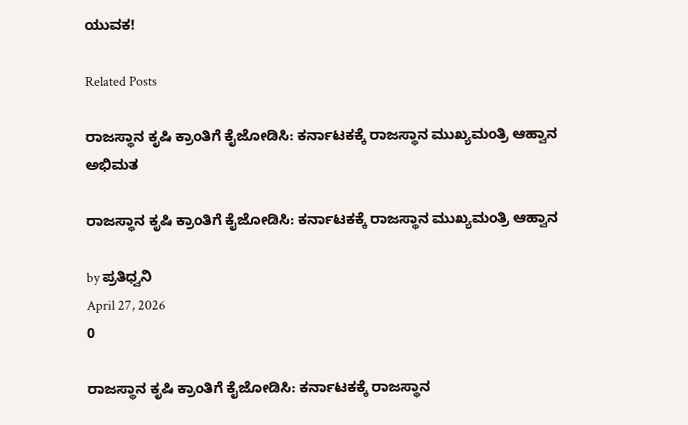ಯುವಕ!

Related Posts

ರಾಜಸ್ಥಾನ ಕೃಷಿ ಕ್ರಾಂತಿಗೆ ಕೈಜೋಡಿಸಿ: ಕರ್ನಾಟಕಕ್ಕೆ ರಾಜಸ್ಥಾನ ಮುಖ್ಯಮಂತ್ರಿ ಆಹ್ವಾನ
ಅಭಿಮತ

ರಾಜಸ್ಥಾನ ಕೃಷಿ ಕ್ರಾಂತಿಗೆ ಕೈಜೋಡಿಸಿ: ಕರ್ನಾಟಕಕ್ಕೆ ರಾಜಸ್ಥಾನ ಮುಖ್ಯಮಂತ್ರಿ ಆಹ್ವಾನ

by ಪ್ರತಿಧ್ವನಿ
April 27, 2026
0

ರಾಜಸ್ಥಾನ ಕೃಷಿ ಕ್ರಾಂತಿಗೆ ಕೈಜೋಡಿಸಿ: ಕರ್ನಾಟಕಕ್ಕೆ ರಾಜಸ್ಥಾನ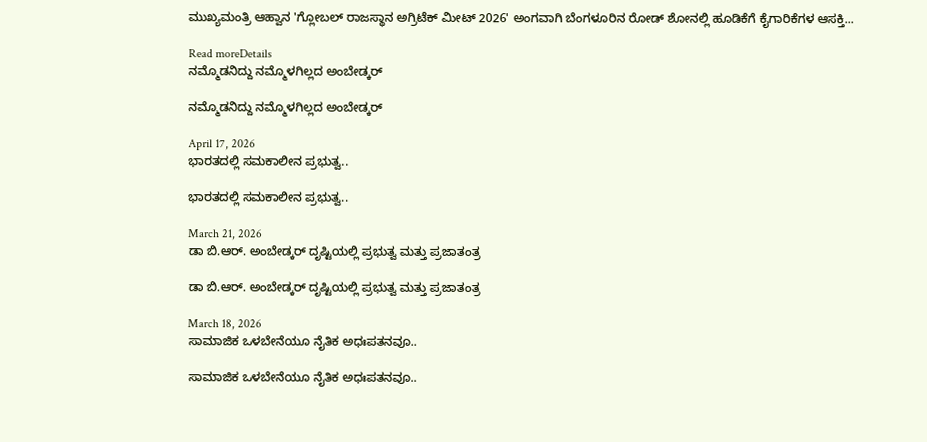ಮುಖ್ಯಮಂತ್ರಿ ಆಹ್ವಾನ 'ಗ್ಲೋಬಲ್ ರಾಜಸ್ಥಾನ ಅಗ್ರಿಟೆಕ್ ಮೀಟ್ 2026' ಅಂಗವಾಗಿ ಬೆಂಗಳೂರಿನ ರೋಡ್ ಶೋನಲ್ಲಿ ಹೂಡಿಕೆಗೆ ಕೈಗಾರಿಕೆಗಳ ಆಸಕ್ತಿ...

Read moreDetails
ನಮ್ಮೊಡನಿದ್ದು ನಮ್ಮೊಳಗಿಲ್ಲದ ಅಂಬೇಡ್ಕರ್

ನಮ್ಮೊಡನಿದ್ದು ನಮ್ಮೊಳಗಿಲ್ಲದ ಅಂಬೇಡ್ಕರ್

April 17, 2026
ಭಾರತದಲ್ಲಿ ಸಮಕಾಲೀನ ಪ್ರಭುತ್ವ..

ಭಾರತದಲ್ಲಿ ಸಮಕಾಲೀನ ಪ್ರಭುತ್ವ..

March 21, 2026
ಡಾ ಬಿ.ಆರ್. ಅಂಬೇಡ್ಕರ್‌ ದೃಷ್ಟಿಯಲ್ಲಿ ಪ್ರಭುತ್ವ ಮತ್ತು ಪ್ರಜಾತಂತ್ರ

ಡಾ ಬಿ.ಆರ್. ಅಂಬೇಡ್ಕರ್‌ ದೃಷ್ಟಿಯಲ್ಲಿ ಪ್ರಭುತ್ವ ಮತ್ತು ಪ್ರಜಾತಂತ್ರ

March 18, 2026
ಸಾಮಾಜಿಕ ಒಳಬೇನೆಯೂ ನೈತಿಕ ಅಧಃಪತನವೂ..

ಸಾಮಾಜಿಕ ಒಳಬೇನೆಯೂ ನೈತಿಕ ಅಧಃಪತನವೂ..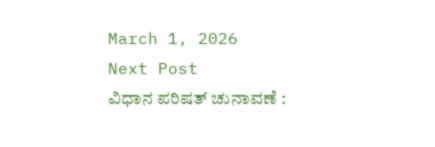March 1, 2026
Next Post
ವಿಧಾನ ಪರಿಷತ್ ಚುನಾವಣೆ :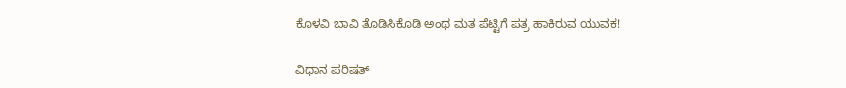ಕೊಳವಿ ಬಾವಿ ತೊಡಿಸಿಕೊಡಿ ಅಂಥ ಮತ ಪೆಟ್ಟಿಗೆ ಪತ್ರ ಹಾಕಿರುವ ಯುವಕ!

ವಿಧಾನ ಪರಿಷತ್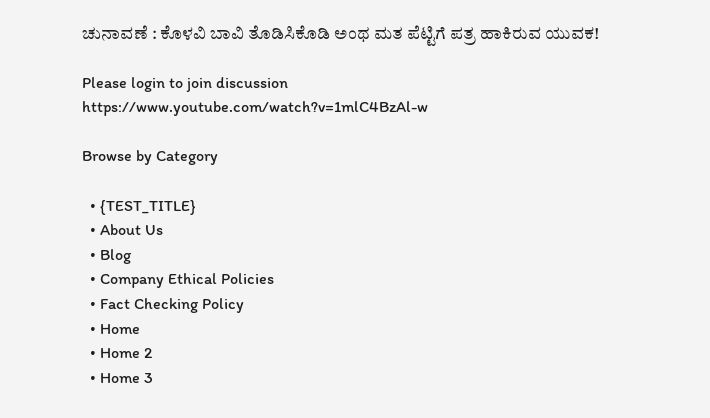ಚುನಾವಣೆ : ಕೊಳವಿ ಬಾವಿ ತೊಡಿಸಿಕೊಡಿ ಅಂಥ ಮತ ಪೆಟ್ಟಿಗೆ ಪತ್ರ ಹಾಕಿರುವ ಯುವಕ!

Please login to join discussion
https://www.youtube.com/watch?v=1mlC4BzAl-w

Browse by Category

  • {TEST_TITLE}
  • About Us
  • Blog
  • Company Ethical Policies
  • Fact Checking Policy
  • Home
  • Home 2
  • Home 3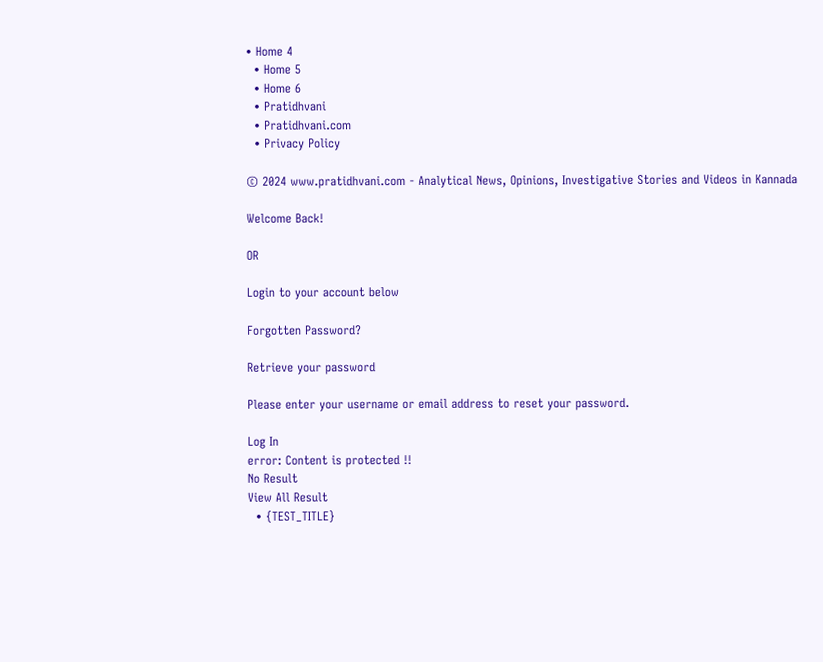• Home 4
  • Home 5
  • Home 6
  • Pratidhvani
  • Pratidhvani.com
  • Privacy Policy

© 2024 www.pratidhvani.com - Analytical News, Opinions, Investigative Stories and Videos in Kannada

Welcome Back!

OR

Login to your account below

Forgotten Password?

Retrieve your password

Please enter your username or email address to reset your password.

Log In
error: Content is protected !!
No Result
View All Result
  • {TEST_TITLE}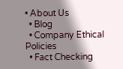• About Us
  • Blog
  • Company Ethical Policies
  • Fact Checking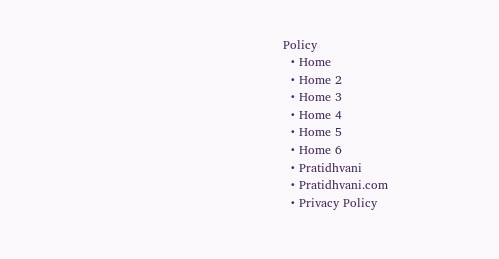Policy
  • Home
  • Home 2
  • Home 3
  • Home 4
  • Home 5
  • Home 6
  • Pratidhvani
  • Pratidhvani.com
  • Privacy Policy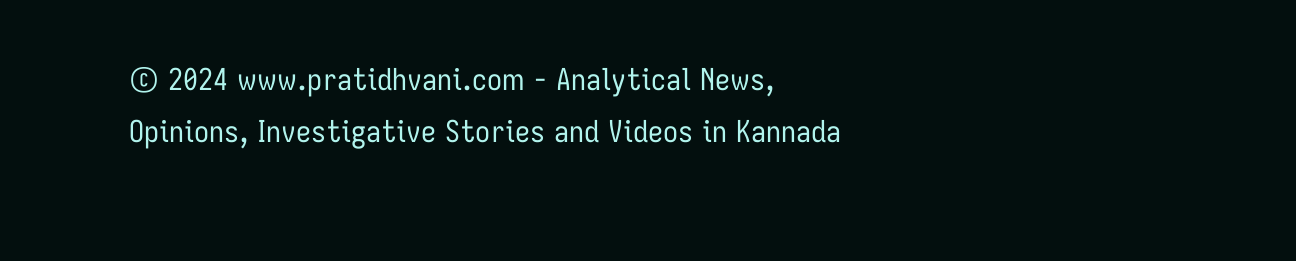© 2024 www.pratidhvani.com - Analytical News, Opinions, Investigative Stories and Videos in Kannada